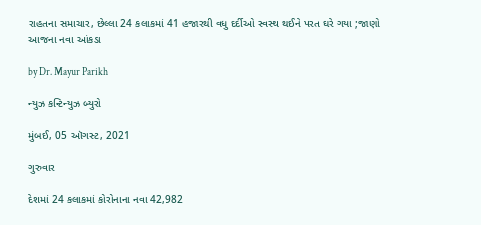રાહતના સમાચાર, છેલ્લા 24 કલાકમાં 41 હજારથી વધુ દર્દીઓ સ્વસ્થ થઈને પરત ઘરે ગયા ;જાણો આજના નવા આંકડા

by Dr. Mayur Parikh

ન્યુઝ કન્ટિન્યુઝ બ્યુરો

મુંબઈ, 05 ઑગસ્ટ, 2021

ગુરુવાર

દેશમાં 24 કલાકમાં કોરોનાના નવા 42,982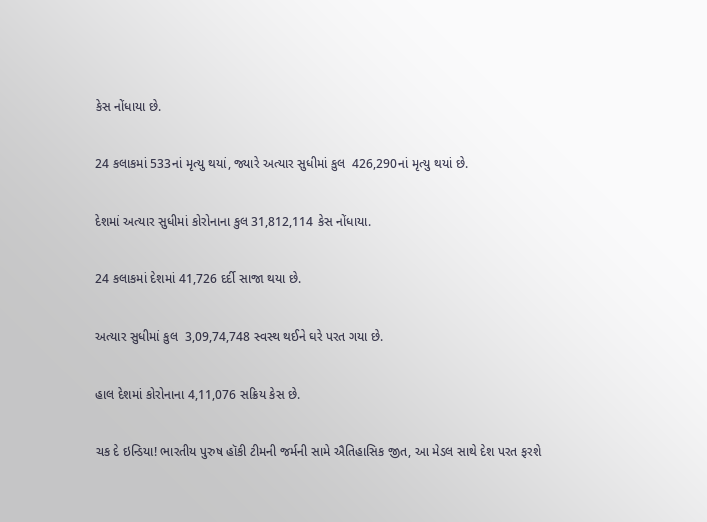કેસ નોંધાયા છે.

24 કલાકમાં 533નાં મૃત્યુ થયાં, જ્યારે અત્યાર સુધીમાં કુલ  426,290નાં મૃત્યુ થયાં છે.

દેશમાં અત્યાર સુધીમાં કોરોનાના કુલ 31,812,114 કેસ નોંધાયા.

24 કલાકમાં દેશમાં 41,726 દર્દી સાજા થયા છે.

અત્યાર સુધીમાં કુલ  3,09,74,748 સ્વસ્થ થઈને ઘરે પરત ગયા છે.

હાલ દેશમાં કોરોનાના 4,11,076 સક્રિય કેસ છે.

ચક દે ઇન્ડિયા! ભારતીય પુરુષ હૉકી ટીમની જર્મની સામે ઐતિહાસિક જીત, આ મેડલ સાથે દેશ પરત ફરશે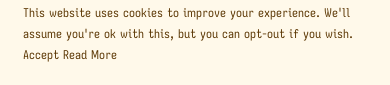This website uses cookies to improve your experience. We'll assume you're ok with this, but you can opt-out if you wish. Accept Read More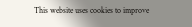This website uses cookies to improve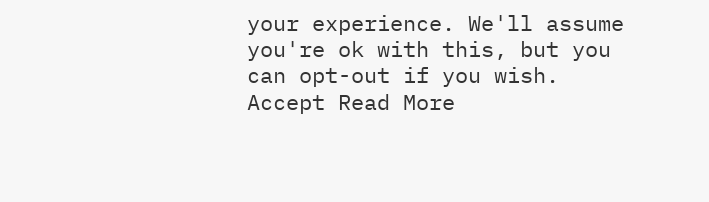your experience. We'll assume you're ok with this, but you can opt-out if you wish. Accept Read More